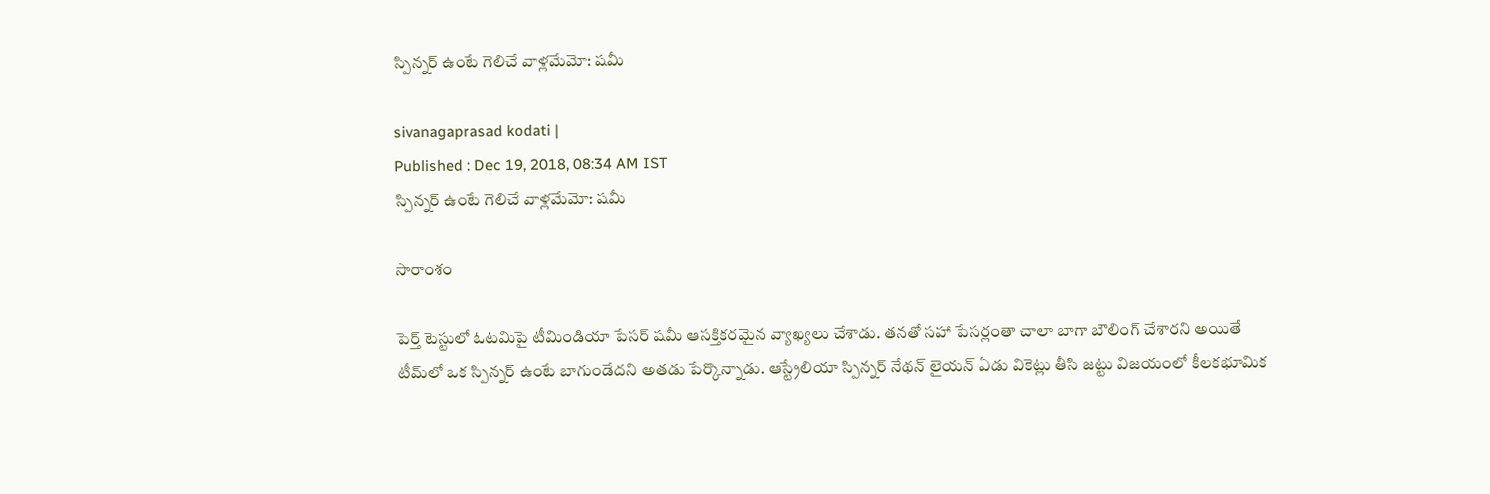స్పిన్నర్ ఉంటే గెలిచే వాళ్లమేమో: షమీ

sivanagaprasad kodati |
Published : Dec 19, 2018, 08:34 AM IST
స్పిన్నర్ ఉంటే గెలిచే వాళ్లమేమో: షమీ

సారాంశం

పెర్త్ టెస్టులో ఓటమిపై టీమిండియా పేసర్ షమీ ఆసక్తికరమైన వ్యాఖ్యలు చేశాడు. తనతో సహా పేసర్లంతా చాలా బాగా బౌలింగ్ చేశారని అయితే టీమ్‌లో ఒక స్పిన్నర్ ఉంటే బాగుండేదని అతడు పేర్కొన్నాడు. ఆస్ట్రేలియా స్పిన్నర్ నేథన్ లైయన్ ఏడు వికెట్లు తీసి జట్టు విజయంలో కీలకభూమిక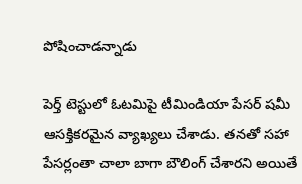పోషించాడన్నాడు

పెర్త్ టెస్టులో ఓటమిపై టీమిండియా పేసర్ షమీ ఆసక్తికరమైన వ్యాఖ్యలు చేశాడు. తనతో సహా పేసర్లంతా చాలా బాగా బౌలింగ్ చేశారని అయితే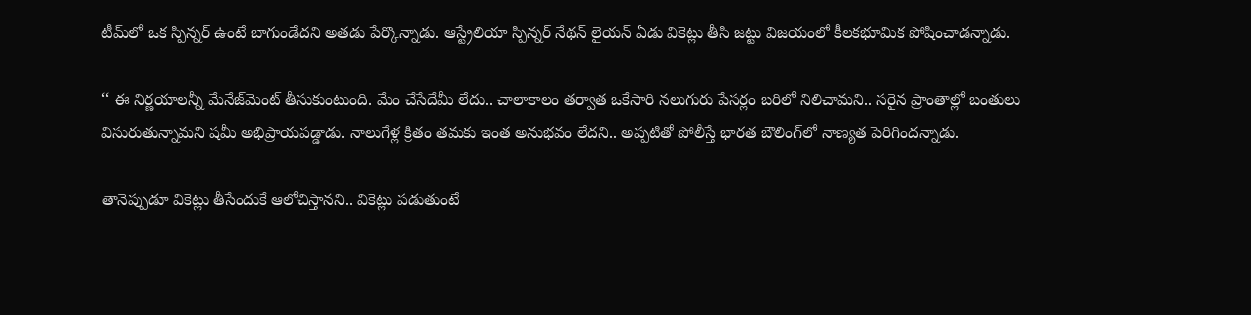టీమ్‌లో ఒక స్పిన్నర్ ఉంటే బాగుండేదని అతడు పేర్కొన్నాడు. ఆస్ట్రేలియా స్పిన్నర్ నేథన్ లైయన్ ఏడు వికెట్లు తీసి జట్టు విజయంలో కీలకభూమిక పోషించాడన్నాడు.

‘‘ ఈ నిర్ణయాలన్నీ మేనేజ్‌మెంట్ తీసుకుంటుంది. మేం చేసేదేమీ లేదు.. చాలాకాలం తర్వాత ఒకేసారి నలుగురు పేసర్లం బరిలో నిలిచామని.. సరైన ప్రాంతాల్లో బంతులు విసురుతున్నామని షమీ అభిప్రాయపడ్డాడు. నాలుగేళ్ల క్రితం తమకు ఇంత అనుభవం లేదని.. అప్పటితో పోలీస్తే భారత బౌలింగ్‌లో నాణ్యత పెరిగిందన్నాడు.

తానెప్పుడూ వికెట్లు తీసేందుకే ఆలోచిస్తానని.. వికెట్లు పడుతుంటే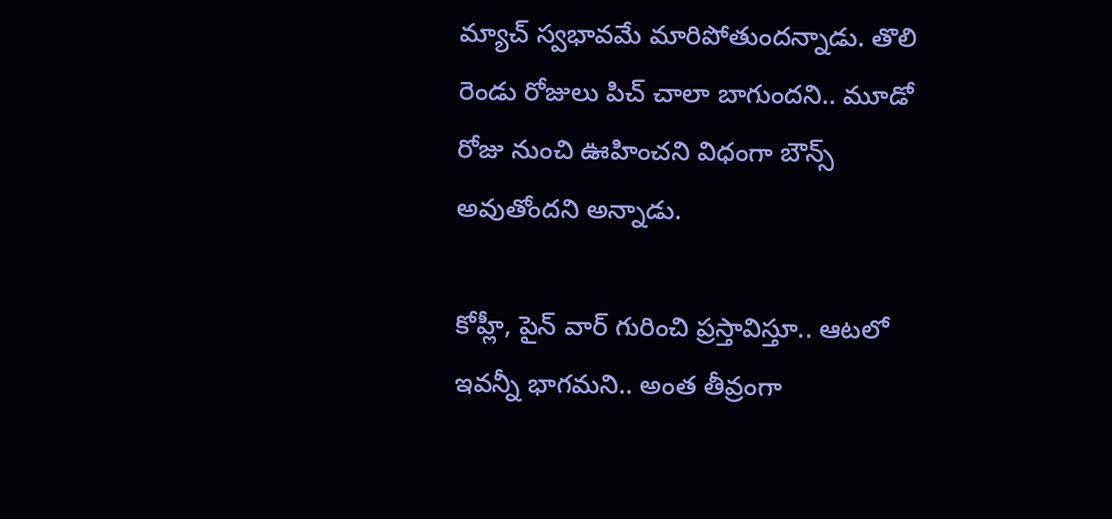మ్యాచ్ స్వభావమే మారిపోతుందన్నాడు. తొలి రెండు రోజులు పిచ్ చాలా బాగుందని.. మూడో రోజు నుంచి ఊహించని విధంగా బౌన్స్ అవుతోందని అన్నాడు.

కోహ్లీ, పైన్ వార్ గురించి ప్రస్తావిస్తూ.. ఆటలో ఇవన్నీ భాగమని.. అంత తీవ్రంగా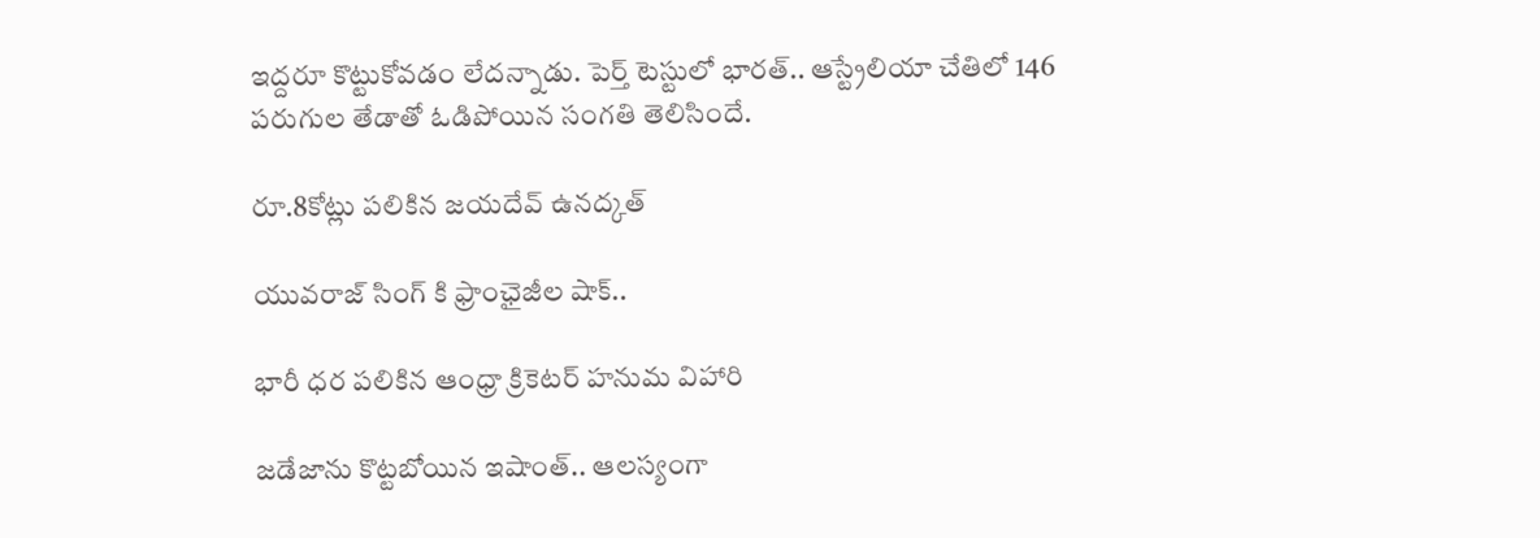ఇద్దరూ కొట్టుకోవడం లేదన్నాడు. పెర్త్ టెస్టులో భారత్.. ఆస్ట్రేలియా చేతిలో 146 పరుగుల తేడాతో ఓడిపోయిన సంగతి తెలిసిందే.

రూ.8కోట్లు పలికిన జయదేవ్ ఉనద్కత్

యువరాజ్ సింగ్ కి ఫ్రాంఛైజీల షాక్..

భారీ ధర పలికిన ఆంధ్రా క్రికెటర్ హనుమ విహారి

జడేజాను కొట్టబోయిన ఇషాంత్.. ఆలస్యంగా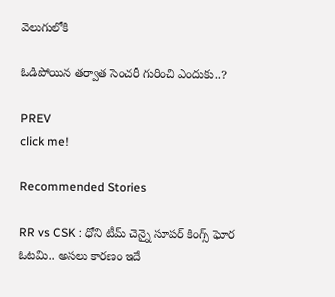వెలుగులోకి

ఓడిపోయిన తర్వాత సెంచరీ గురించి ఎందుకు..?

PREV
click me!

Recommended Stories

RR vs CSK : ధోని టీమ్ చెన్నై సూపర్ కింగ్స్ ఘోర ఓటమి.. అసలు కారణం ఇదే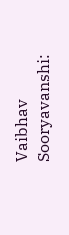Vaibhav Sooryavanshi: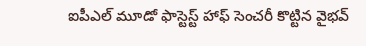ఐపీఎల్ మూడో ఫాస్టెస్ట్ హాఫ్ సెంచరీ కొట్టిన వైభవ్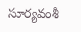సూర్యవంశీ